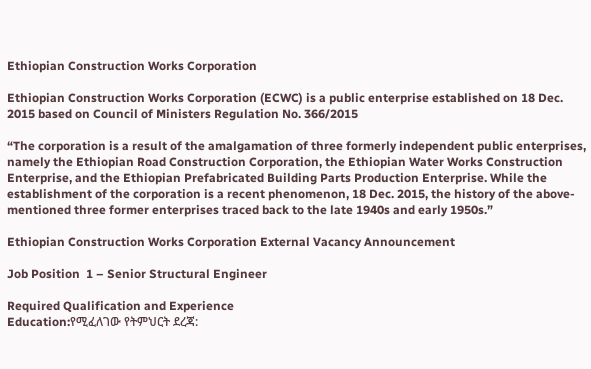Ethiopian Construction Works Corporation

Ethiopian Construction Works Corporation (ECWC) is a public enterprise established on 18 Dec. 2015 based on Council of Ministers Regulation No. 366/2015

“The corporation is a result of the amalgamation of three formerly independent public enterprises, namely the Ethiopian Road Construction Corporation, the Ethiopian Water Works Construction Enterprise, and the Ethiopian Prefabricated Building Parts Production Enterprise. While the establishment of the corporation is a recent phenomenon, 18 Dec. 2015, the history of the above-mentioned three former enterprises traced back to the late 1940s and early 1950s.”

Ethiopian Construction Works Corporation External Vacancy Announcement

Job Position  1 – Senior Structural Engineer

Required Qualification and Experience
Education:የሚፈለገው የትምህርት ደረጃ: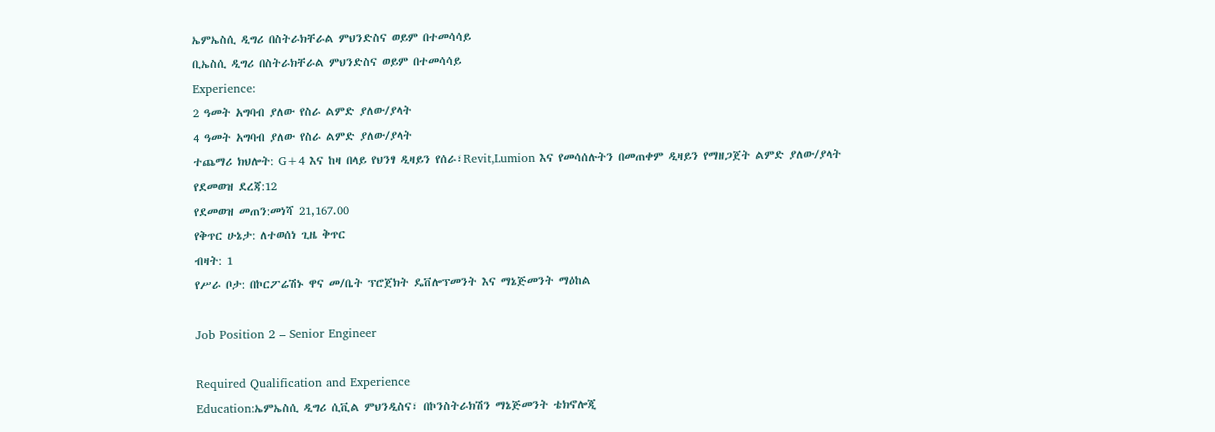ኤምኤስሲ ዲግሪ በስትራክቸራል ምህንድስና ወይም በተመሳሳይ
ቢኤስሲ ዲግሪ በስትራክቸራል ምህንድስና ወይም በተመሳሳይ
Experience:
2 ዓመት አግባብ ያለው የስራ ልምድ ያለው/ያላት
4 ዓመት አግባብ ያለው የስራ ልምድ ያለው/ያላት
ተጨማሪ ክህሎት: G+4 እና ከዛ በላይ የህንፃ ዲዛይን የሰራ፣Revit,Lumion እና የመሳሰሉትን በመጠቀም ዲዛይን የማዘጋጀት ልምድ ያለው/ያላት
የደመወዝ ደረጃ:12
የደመወዝ መጠን:መነሻ 21,167.00
የቅጥር ሁኔታ: ለተወሰነ ጊዜ ቅጥር
ብዛት: 1
የሥራ ቦታ: በኮርፖሬሽኑ ዋና መ/ቤት ፕሮጀክት ዴቨሎፕመንት እና ማኔጅመንት ማዕከል

Job Position 2 – Senior Engineer

Required Qualification and Experience
Education:ኤምኤስሲ ዲግሪ ሲቪል ምህንዲስና፣ በኮንስትራክሽን ማኔጅመንት ቴክኖሎጂ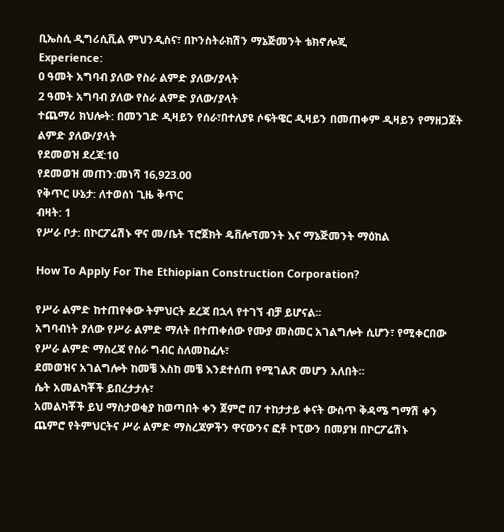ቢኤስሲ ዲግሪሲቪል ምህንዲስና፣ በኮንስትራክሽን ማኔጅመንት ቴክኖሎጂ
Experience:
0 ዓመት አግባብ ያለው የስራ ልምድ ያለው/ያላት
2 ዓመት አግባብ ያለው የስራ ልምድ ያለው/ያላት
ተጨማሪ ክህሎት: በመንገድ ዲዛይን የሰራ፣በተለያዩ ሶፍትዌር ዲዛይን በመጠቀም ዲዛይን የማዘጋጀት ልምድ ያለው/ያላት
የደመወዝ ደረጃ:10
የደመወዝ መጠን:መነሻ 16,923.00
የቅጥር ሁኔታ: ለተወሰነ ጊዜ ቅጥር
ብዛት: 1
የሥራ ቦታ: በኮርፖሬሽኑ ዋና መ/ቤት ፕሮጀክት ዴቨሎፕመንት እና ማኔጅመንት ማዕከል

How To Apply For The Ethiopian Construction Corporation?

የሥራ ልምድ ከተጠየቀው ትምህርት ደረጃ በኋላ የተገኘ ብቻ ይሆናል፡፡
አግባብነት ያለው የሥራ ልምድ ማለት በተጠቀሰው የሙያ መስመር አገልግሎት ሲሆን፣ የሚቀርበው የሥራ ልምድ ማስረጃ የስራ ግብር ስለመከፈሉ፣
ደመወዝና አገልግሎት ከመቼ እስከ መቼ እንደተሰጠ የሚገልጽ መሆን አለበት፡፡
ሴት አመልካቾች ይበረታታሉ፣
አመልካቾች ይህ ማስታወቂያ ከወጣበት ቀን ጀምሮ በ7 ተከታታይ ቀናት ውስጥ ቅዳሜ ግማሽ ቀን ጨምሮ የትምህርትና ሥራ ልምድ ማስረጃዎችን ዋናውንና ፎቶ ኮፒውን በመያዝ በኮርፖሬሽኑ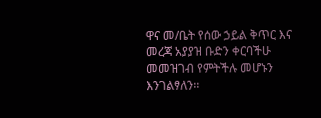ዋና መ/ቤት የሰው ኃይል ቅጥር እና መረጃ አያያዝ ቡድን ቀርባችሁ መመዝገብ የምትችሉ መሆኑን እንገልፃለን፡፡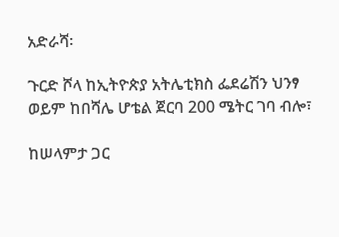አድራሻ፡

ጉርድ ሾላ ከኢትዮጵያ አትሌቲክስ ፌደሬሽን ህንፃ ወይም ከበሻሌ ሆቴል ጀርባ 200 ሜትር ገባ ብሎ፣

ከሠላምታ ጋር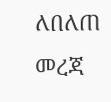ለበለጠ መረጃ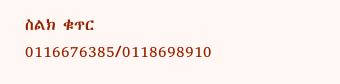ስልክ ቁጥር 0116676385/0118698910